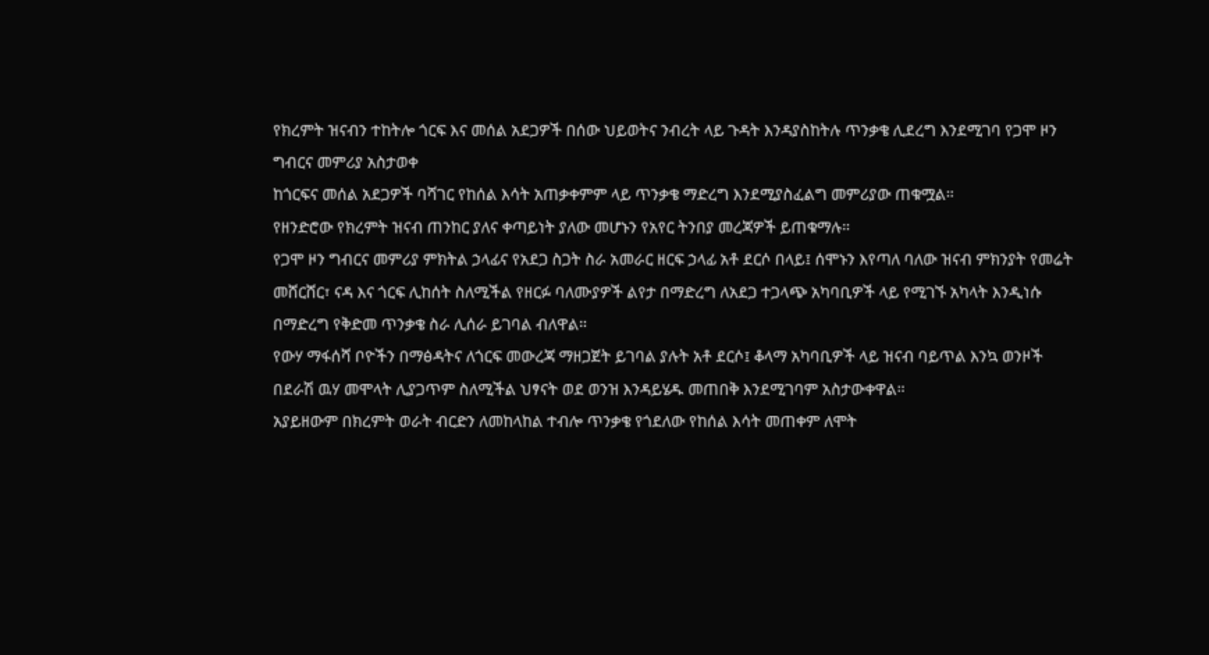የክረምት ዝናብን ተከትሎ ጎርፍ እና መሰል አደጋዎች በሰው ህይወትና ንብረት ላይ ጉዳት እንዳያስከትሉ ጥንቃቄ ሊደረግ እንደሚገባ የጋሞ ዞን ግብርና መምሪያ አስታወቀ
ከጎርፍና መሰል አደጋዎች ባሻገር የከሰል እሳት አጠቃቀምም ላይ ጥንቃቄ ማድረግ እንደሚያስፈልግ መምሪያው ጠቁሟል።
የዘንድሮው የክረምት ዝናብ ጠንከር ያለና ቀጣይነት ያለው መሆኑን የአየር ትንበያ መረጃዎች ይጠቁማሉ።
የጋሞ ዞን ግብርና መምሪያ ምክትል ኃላፊና የአደጋ ስጋት ስራ አመራር ዘርፍ ኃላፊ አቶ ደርሶ በላይ፤ ሰሞኑን እየጣለ ባለው ዝናብ ምክንያት የመሬት መሸርሸር፣ ናዳ እና ጎርፍ ሊከሰት ስለሚችል የዘርፉ ባለሙያዎች ልየታ በማድረግ ለአደጋ ተጋላጭ አካባቢዎች ላይ የሚገኙ አካላት እንዲነሱ በማድረግ የቅድመ ጥንቃቄ ስራ ሊሰራ ይገባል ብለዋል።
የውሃ ማፋሰሻ ቦዮችን በማፅዳትና ለጎርፍ መውረጃ ማዘጋጀት ይገባል ያሉት አቶ ደርሶ፤ ቆላማ አካባቢዎች ላይ ዝናብ ባይጥል እንኳ ወንዞች በደራሽ ዉሃ መሞላት ሊያጋጥም ስለሚችል ህፃናት ወደ ወንዝ እንዳይሄዱ መጠበቅ እንደሚገባም አስታውቀዋል።
አያይዘውም በክረምት ወራት ብርድን ለመከላከል ተብሎ ጥንቃቄ የጎደለው የከሰል እሳት መጠቀም ለሞት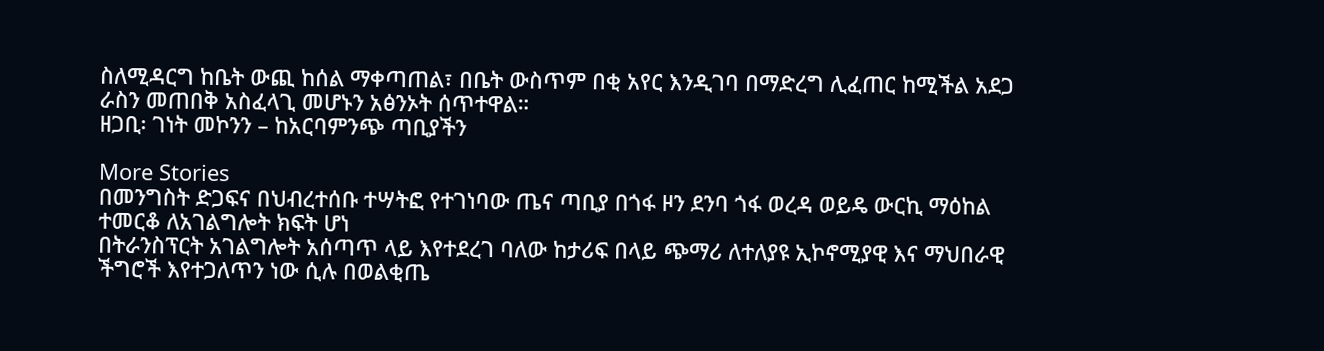ስለሚዳርግ ከቤት ውጪ ከሰል ማቀጣጠል፣ በቤት ውስጥም በቂ አየር እንዲገባ በማድረግ ሊፈጠር ከሚችል አደጋ ራስን መጠበቅ አስፈላጊ መሆኑን አፅንኦት ሰጥተዋል።
ዘጋቢ፡ ገነት መኮንን – ከአርባምንጭ ጣቢያችን

More Stories
በመንግስት ድጋፍና በህብረተሰቡ ተሣትፎ የተገነባው ጤና ጣቢያ በጎፋ ዞን ደንባ ጎፋ ወረዳ ወይዴ ውርኪ ማዕከል ተመርቆ ለአገልግሎት ክፍት ሆነ
በትራንስፕርት አገልግሎት አሰጣጥ ላይ እየተደረገ ባለው ከታሪፍ በላይ ጭማሪ ለተለያዩ ኢኮኖሚያዊ እና ማህበራዊ ችግሮች እየተጋለጥን ነው ሲሉ በወልቂጤ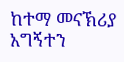ከተማ መናኽሪያ አግኝተን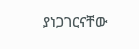ያነጋገርናቸው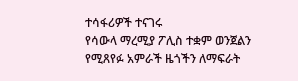ተሳፋሪዎች ተናገሩ
የሳውላ ማረሚያ ፖሊስ ተቋም ወንጀልን የሚጸየፉ አምራች ዜጎችን ለማፍራት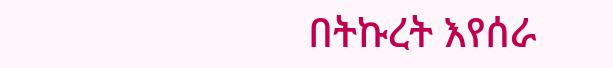በትኩረት እየሰራ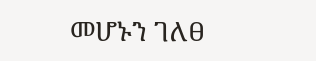መሆኑን ገለፀ